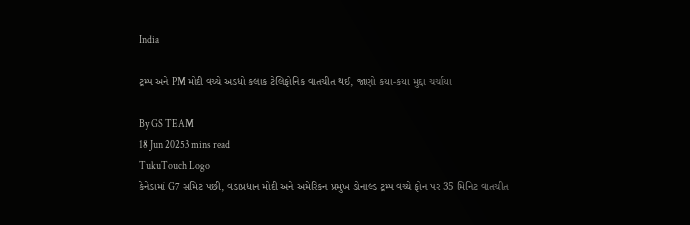India

ટ્રમ્પ અને PM મોદી વચ્ચે અડધો કલાક ટેલિફોનિક વાતચીત થઈ, જાણો કયા-કયા મુદ્દા ચર્ચાયા

By GS TEAM
18 Jun 20253 mins read
TukuTouch Logo
કેનેડામાં G7 સમિટ પછી, વડાપ્રધાન મોદી અને અમેરિકન પ્રમુખ ડોનાલ્ડ ટ્રમ્પ વચ્ચે ફોન પર 35 મિનિટ વાતચીત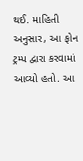થઈ. માહિતી અનુસાર, આ ફોન ટ્રમ્પ દ્વારા કરવામાં આવ્યો હતો. આ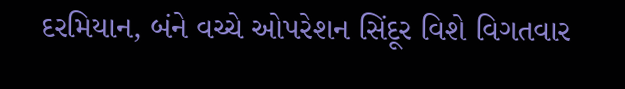દરમિયાન, બંને વચ્ચે ઓપરેશન સિંદૂર વિશે વિગતવાર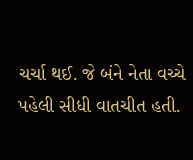ચર્ચા થઈ. જે બંને નેતા વચ્ચે પહેલી સીધી વાતચીત હતી.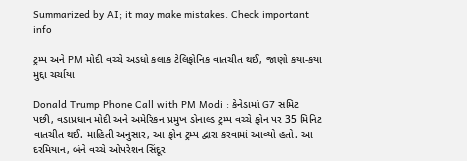Summarized by AI; it may make mistakes. Check important info

ટ્રમ્પ અને PM મોદી વચ્ચે અડધો કલાક ટેલિફોનિક વાતચીત થઈ, જાણો કયા-કયા મુદ્દા ચર્ચાયા

Donald Trump Phone Call with PM Modi : કેનેડામાં G7 સમિટ પછી, વડાપ્રધાન મોદી અને અમેરિકન પ્રમુખ ડોનાલ્ડ ટ્રમ્પ વચ્ચે ફોન પર 35 મિનિટ વાતચીત થઈ. માહિતી અનુસાર, આ ફોન ટ્રમ્પ દ્વારા કરવામાં આવ્યો હતો. આ દરમિયાન, બંને વચ્ચે ઓપરેશન સિંદૂર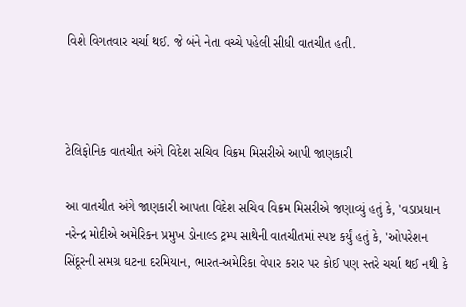વિશે વિગતવાર ચર્ચા થઈ. જે બંને નેતા વચ્ચે પહેલી સીધી વાતચીત હતી.



ટેલિફોનિક વાતચીત અંગે વિદેશ સચિવ વિક્રમ મિસરીએ આપી જાણકારી

આ વાતચીત અંગે જાણકારી આપતા વિદેશ સચિવ વિક્રમ મિસરીએ જણાવ્યું હતું કે, 'વડાપ્રધાન નરેન્દ્ર મોદીએ અમેરિકન પ્રમુખ ડોનાલ્ડ ટ્રમ્પ સાથેની વાતચીતમાં સ્પષ્ટ કર્યું હતું કે, 'ઓપરેશન સિંદૂરની સમગ્ર ઘટના દરમિયાન, ભારત-અમેરિકા વેપાર કરાર પર કોઈ પણ સ્તરે ચર્ચા થઈ નથી કે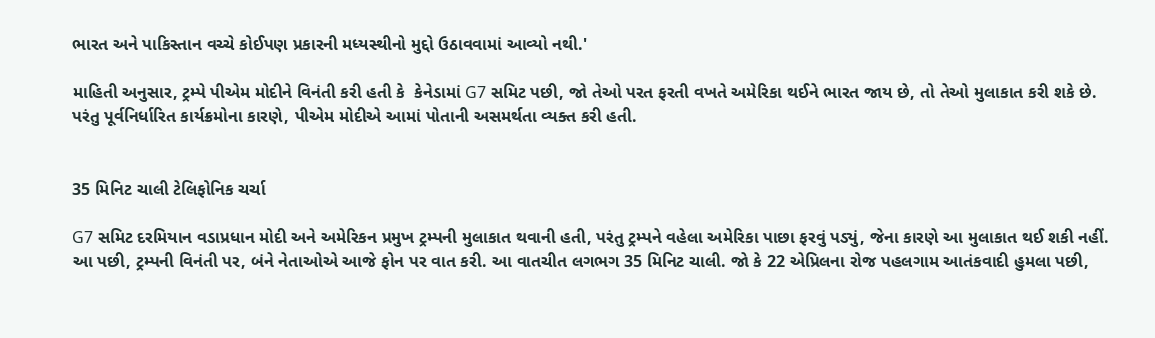ભારત અને પાકિસ્તાન વચ્ચે કોઈપણ પ્રકારની મધ્યસ્થીનો મુદ્દો ઉઠાવવામાં આવ્યો નથી.'

માહિતી અનુસાર, ટ્રમ્પે પીએમ મોદીને વિનંતી કરી હતી કે  કેનેડામાં G7 સમિટ પછી, જો તેઓ પરત ફરતી વખતે અમેરિકા થઈને ભારત જાય છે, તો તેઓ મુલાકાત કરી શકે છે. પરંતુ પૂર્વનિર્ધારિત કાર્યક્રમોના કારણે, પીએમ મોદીએ આમાં પોતાની અસમર્થતા વ્યક્ત કરી હતી.


35 મિનિટ ચાલી ટેલિફોનિક ચર્ચા

G7 સમિટ દરમિયાન વડાપ્રધાન મોદી અને અમેરિકન પ્રમુખ ટ્રમ્પની મુલાકાત થવાની હતી, પરંતુ ટ્રમ્પને વહેલા અમેરિકા પાછા ફરવું પડ્યું, જેના કારણે આ મુલાકાત થઈ શકી નહીં. આ પછી, ટ્રમ્પની વિનંતી પર, બંને નેતાઓએ આજે ફોન પર વાત કરી. આ વાતચીત લગભગ 35 મિનિટ ચાલી. જો કે 22 એપ્રિલના રોજ પહલગામ આતંકવાદી હુમલા પછી,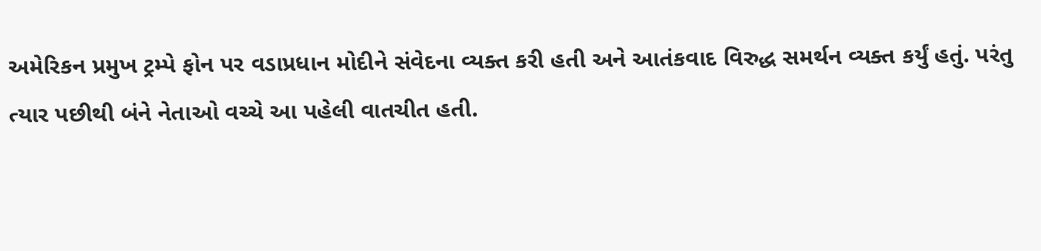અમેરિકન પ્રમુખ ટ્રમ્પે ફોન પર વડાપ્રધાન મોદીને સંવેદના વ્યક્ત કરી હતી અને આતંકવાદ વિરુદ્ધ સમર્થન વ્યક્ત કર્યું હતું. પરંતુ ત્યાર પછીથી બંને નેતાઓ વચ્ચે આ પહેલી વાતચીત હતી.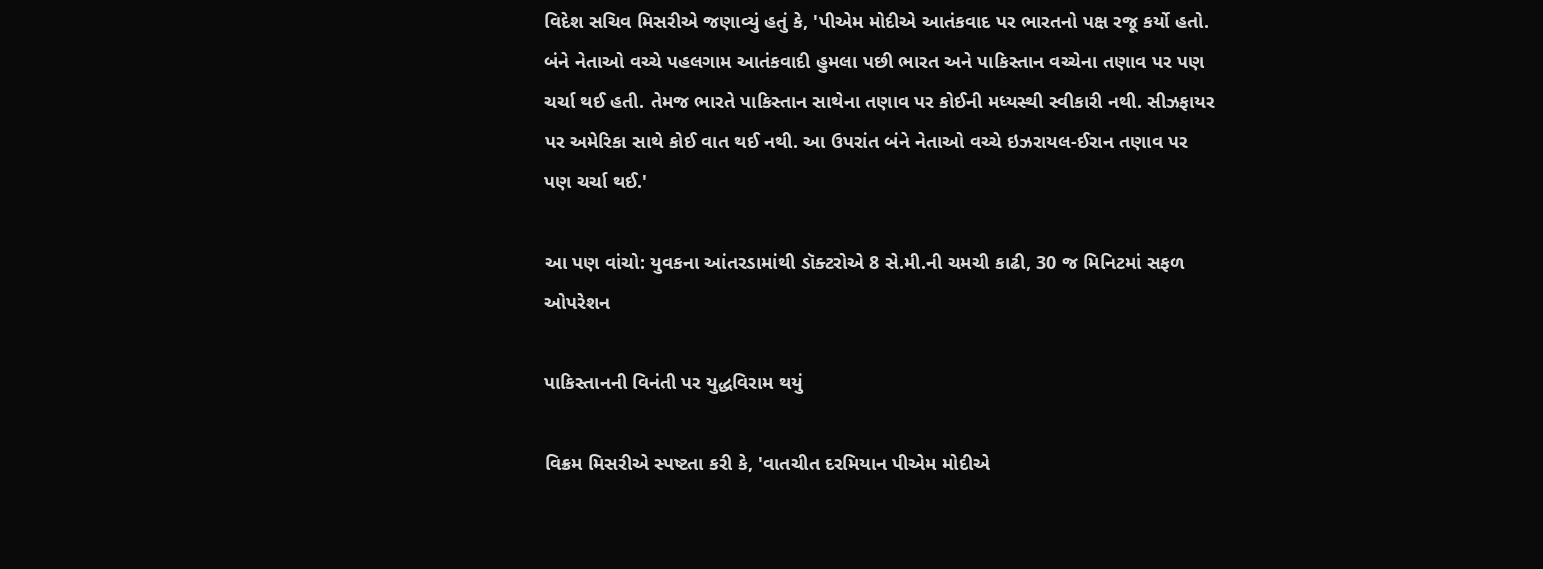વિદેશ સચિવ મિસરીએ જણાવ્યું હતું કે, 'પીએમ મોદીએ આતંકવાદ પર ભારતનો પક્ષ રજૂ કર્યો હતો. બંને નેતાઓ વચ્ચે પહલગામ આતંકવાદી હુમલા પછી ભારત અને પાકિસ્તાન વચ્ચેના તણાવ પર પણ ચર્ચા થઈ હતી. તેમજ ભારતે પાકિસ્તાન સાથેના તણાવ પર કોઈની મધ્યસ્થી સ્વીકારી નથી. સીઝફાયર પર અમેરિકા સાથે કોઈ વાત થઈ નથી. આ ઉપરાંત બંને નેતાઓ વચ્ચે ઇઝરાયલ-ઈરાન તણાવ પર પણ ચર્ચા થઈ.'

આ પણ વાંચો: યુવકના આંતરડામાંથી ડૉક્ટરોએ 8 સે.મી.ની ચમચી કાઢી, 30 જ મિનિટમાં સફળ ઓપરેશન

પાકિસ્તાનની વિનંતી પર યુદ્ધવિરામ થયું

વિક્રમ મિસરીએ સ્પષ્ટતા કરી કે, 'વાતચીત દરમિયાન પીએમ મોદીએ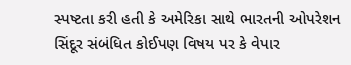સ્પષ્ટતા કરી હતી કે અમેરિકા સાથે ભારતની ઓપરેશન સિંદૂર સંબંધિત કોઈપણ વિષય પર કે વેપાર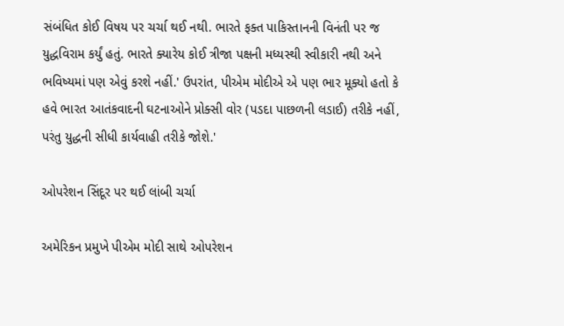સંબંધિત કોઈ વિષય પર ચર્ચા થઈ નથી. ભારતે ફક્ત પાકિસ્તાનની વિનંતી પર જ યુદ્ધવિરામ કર્યું હતું. ભારતે ક્યારેય કોઈ ત્રીજા પક્ષની મધ્યસ્થી સ્વીકારી નથી અને ભવિષ્યમાં પણ એવું કરશે નહીં.' ઉપરાંત, પીએમ મોદીએ એ પણ ભાર મૂક્યો હતો કે હવે ભારત આતંકવાદની ઘટનાઓને પ્રોક્સી વોર (પડદા પાછળની લડાઈ) તરીકે નહીં, પરંતુ યુદ્ધની સીધી કાર્યવાહી તરીકે જોશે.'

ઓપરેશન સિંદૂર પર થઈ લાંબી ચર્ચા

અમેરિકન પ્રમુખે પીએમ મોદી સાથે ઓપરેશન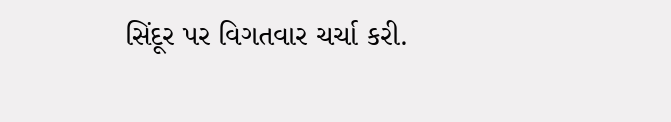સિંદૂર પર વિગતવાર ચર્ચા કરી.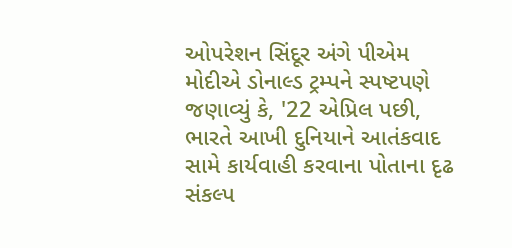ઓપરેશન સિંદૂર અંગે પીએમ મોદીએ ડોનાલ્ડ ટ્રમ્પને સ્પષ્ટપણે જણાવ્યું કે, '22 એપ્રિલ પછી, ભારતે આખી દુનિયાને આતંકવાદ સામે કાર્યવાહી કરવાના પોતાના દૃઢ સંકલ્પ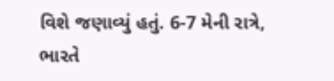વિશે જણાવ્યું હતું. 6-7 મેની રાત્રે, ભારતે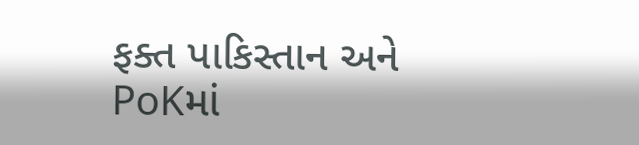ફક્ત પાકિસ્તાન અને PoKમાં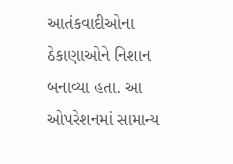આતંકવાદીઓના ઠેકાણાઓને નિશાન બનાવ્યા હતા. આ ઓપરેશનમાં સામાન્ય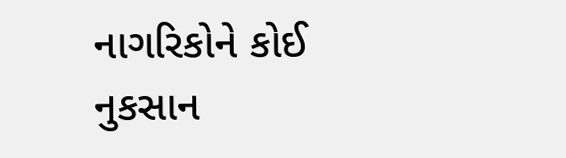નાગરિકોને કોઈ નુકસાન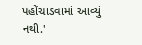પહોંચાડવામાં આવ્યું નથી.'